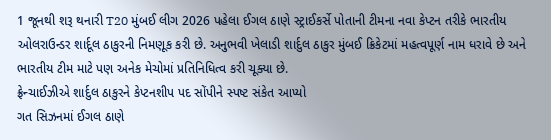1 જૂનથી શરૂ થનારી T20 મુંબઈ લીગ 2026 પહેલા ઈગલ ઠાણે સ્ટ્રાઈકર્સે પોતાની ટીમના નવા કેપ્ટન તરીકે ભારતીય ઓલરાઉન્ડર શાર્દૂલ ઠાકુરની નિમણૂક કરી છે. અનુભવી ખેલાડી શાર્દુલ ઠાકુર મુંબઈ ક્રિકેટમાં મહત્વપૂર્ણ નામ ધરાવે છે અને ભારતીય ટીમ માટે પણ અનેક મેચોમાં પ્રતિનિધિત્વ કરી ચૂક્યા છે.
ફ્રેન્ચાઈઝીએ શાર્દુલ ઠાકુરને કેપ્ટનશીપ પદ સોંપીને સ્પષ્ટ સંકેત આપ્યો
ગત સિઝનમાં ઈગલ ઠાણે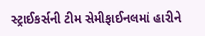સ્ટ્રાઈકર્સની ટીમ સેમીફાઈનલમાં હારીને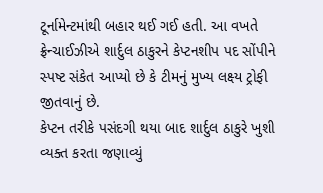ટૂર્નામેન્ટમાંથી બહાર થઈ ગઈ હતી. આ વખતે ફ્રેન્ચાઈઝીએ શાર્દુલ ઠાકુરને કેપ્ટનશીપ પદ સોંપીને સ્પષ્ટ સંકેત આપ્યો છે કે ટીમનું મુખ્ય લક્ષ્ય ટ્રોફી જીતવાનું છે.
કેપ્ટન તરીકે પસંદગી થયા બાદ શાર્દુલ ઠાકુરે ખુશી વ્યક્ત કરતા જણાવ્યું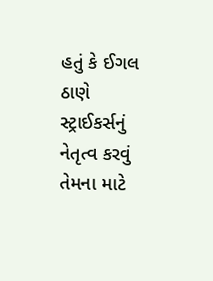હતું કે ઈગલ ઠાણે સ્ટ્રાઈકર્સનું નેતૃત્વ કરવું તેમના માટે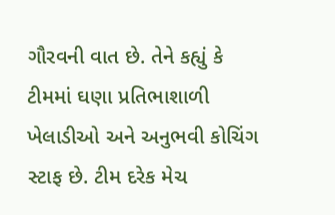ગૌરવની વાત છે. તેને કહ્યું કે ટીમમાં ઘણા પ્રતિભાશાળી ખેલાડીઓ અને અનુભવી કોચિંગ સ્ટાફ છે. ટીમ દરેક મેચ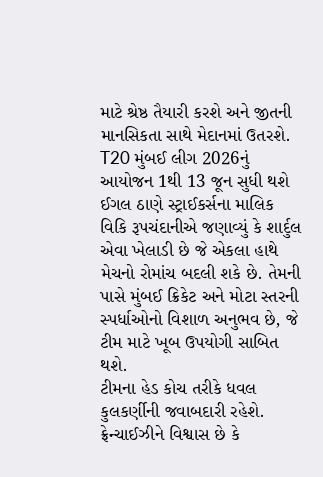માટે શ્રેષ્ઠ તૈયારી કરશે અને જીતની માનસિકતા સાથે મેદાનમાં ઉતરશે.
T20 મુંબઈ લીગ 2026નું આયોજન 1થી 13 જૂન સુધી થશે
ઈગલ ઠાણે સ્ટ્રાઈકર્સના માલિક વિકિ રૂપચંદાનીએ જણાવ્યું કે શાર્દુલ એવા ખેલાડી છે જે એકલા હાથે મેચનો રોમાંચ બદલી શકે છે. તેમની પાસે મુંબઈ ક્રિકેટ અને મોટા સ્તરની સ્પર્ધાઓનો વિશાળ અનુભવ છે, જે ટીમ માટે ખૂબ ઉપયોગી સાબિત થશે.
ટીમના હેડ કોચ તરીકે ધવલ કુલકર્ણીની જવાબદારી રહેશે. ફ્રેન્ચાઈઝીને વિશ્વાસ છે કે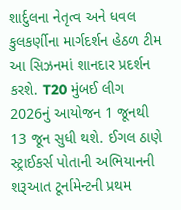શાર્દુલના નેતૃત્વ અને ધવલ કુલકર્ણીના માર્ગદર્શન હેઠળ ટીમ આ સિઝનમાં શાનદાર પ્રદર્શન કરશે. T20 મુંબઈ લીગ 2026નું આયોજન 1 જૂનથી 13 જૂન સુધી થશે. ઈગલ ઠાણે સ્ટ્રાઈકર્સ પોતાની અભિયાનની શરૂઆત ટૂર્નામેન્ટની પ્રથમ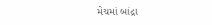મેચમાં બાંદ્રા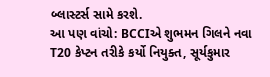બ્લાસ્ટર્સ સામે કરશે.
આ પણ વાંચો: BCCIએ શુભમન ગિલને નવા T20 કેપ્ટન તરીકે કર્યો નિયુક્ત, સૂર્યકુમાર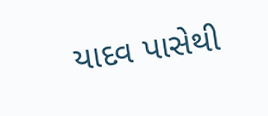યાદવ પાસેથી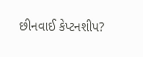છીનવાઈ કેપ્ટનશીપ?